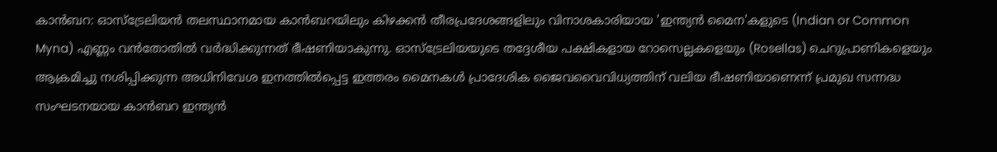കാൻബറ: ഓസ്ട്രേലിയൻ തലസ്ഥാനമായ കാൻബറയിലും കിഴക്കൻ തീരപ്രദേശങ്ങളിലും വിനാശകാരിയായ 'ഇന്ത്യൻ മൈന'കളുടെ (Indian or Common Myna) എണ്ണം വൻതോതിൽ വർദ്ധിക്കുന്നത് ഭീഷണിയാകുന്നു. ഓസ്ട്രേലിയയുടെ തദ്ദേശീയ പക്ഷികളായ റോസെല്ലകളെയും (Rosellas) ചെറുപ്രാണികളെയും ആക്രമിച്ചു നശിപ്പിക്കുന്ന അധിനിവേശ ഇനത്തിൽപ്പെട്ട ഇത്തരം മൈനകൾ പ്രാദേശിക ജൈവവൈവിധ്യത്തിന് വലിയ ഭീഷണിയാണെന്ന് പ്രമുഖ സന്നദ്ധ സംഘടനയായ കാൻബറ ഇന്ത്യൻ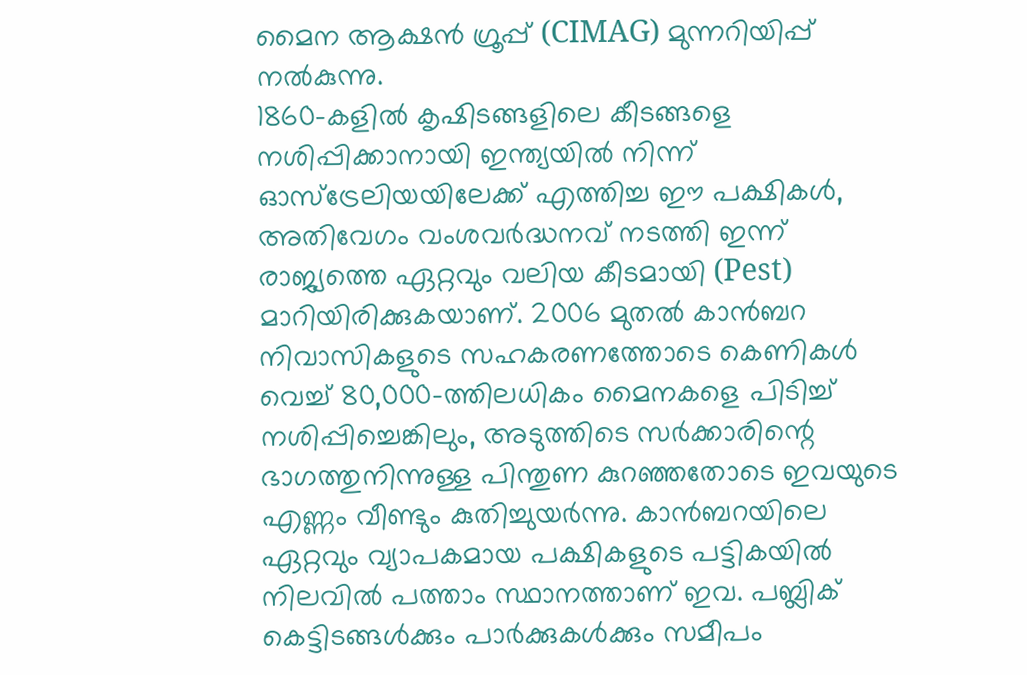മൈന ആക്ഷൻ ഗ്രൂപ്പ് (CIMAG) മുന്നറിയിപ്പ് നൽകുന്നു.
1860-കളിൽ കൃഷിടങ്ങളിലെ കീടങ്ങളെ നശിപ്പിക്കാനായി ഇന്ത്യയിൽ നിന്ന് ഓസ്ട്രേലിയയിലേക്ക് എത്തിച്ച ഈ പക്ഷികൾ, അതിവേഗം വംശവർദ്ധനവ് നടത്തി ഇന്ന് രാജ്യത്തെ ഏറ്റവും വലിയ കീടമായി (Pest) മാറിയിരിക്കുകയാണ്. 2006 മുതൽ കാൻബറ നിവാസികളുടെ സഹകരണത്തോടെ കെണികൾ വെച്ച് 80,000-ത്തിലധികം മൈനകളെ പിടിച്ച് നശിപ്പിച്ചെങ്കിലും, അടുത്തിടെ സർക്കാരിന്റെ ഭാഗത്തുനിന്നുള്ള പിന്തുണ കുറഞ്ഞതോടെ ഇവയുടെ എണ്ണം വീണ്ടും കുതിച്ചുയർന്നു. കാൻബറയിലെ ഏറ്റവും വ്യാപകമായ പക്ഷികളുടെ പട്ടികയിൽ നിലവിൽ പത്താം സ്ഥാനത്താണ് ഇവ. പബ്ലിക് കെട്ടിടങ്ങൾക്കും പാർക്കുകൾക്കും സമീപം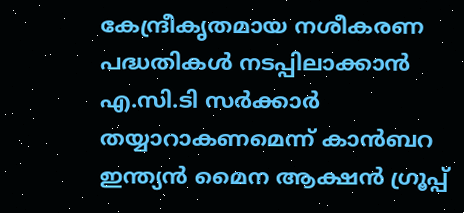കേന്ദ്രീകൃതമായ നശീകരണ പദ്ധതികൾ നടപ്പിലാക്കാൻ എ.സി.ടി സർക്കാർ തയ്യാറാകണമെന്ന് കാൻബറ ഇന്ത്യൻ മൈന ആക്ഷൻ ഗ്രൂപ്പ്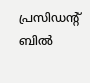പ്രസിഡന്റ് ബിൽ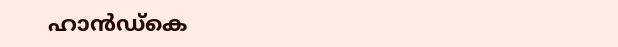ഹാൻഡ്കെ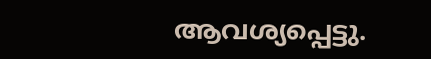ആവശ്യപ്പെട്ടു.